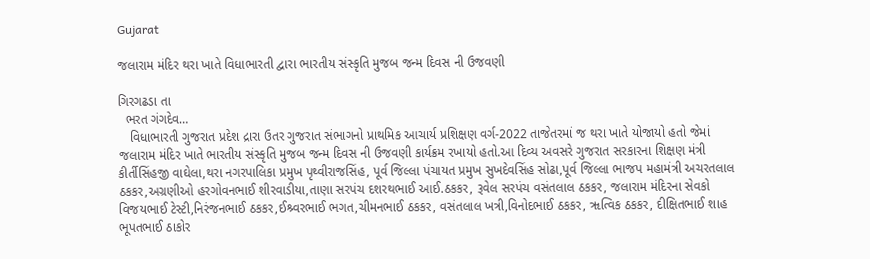Gujarat

જલારામ મંદિર થરા ખાતે વિધાભારતી દ્વારા ભારતીય સંસ્કૃતિ મુજબ જન્મ દિવસ ની ઉજવણી

ગિરગઢડા તા
  ભરત ગંગદેવ…
   વિધાભારતી ગુજરાત પ્રદેશ દ્રારા ઉતર ગુજરાત સંભાગનો પ્રાથમિક આચાર્ય પ્રશિક્ષણ વર્ગ-2022 તાજેતરમાં જ થરા ખાતે યોજાયો હતો જેમાં  જલારામ મંદિર ખાતે ભારતીય સંસ્કૃતિ મુજબ જન્મ દિવસ ની ઉજવણી કાર્યક્રમ રખાયો હતો.આ દિવ્ય અવસરે ગુજરાત સરકારના શિક્ષણ મંત્રી કીર્તીસિંહજી વાઘેલા,થરા નગરપાલિકા પ્રમુખ પૃથ્વીરાજસિંહ, પૂર્વ જિલ્લા પંચાયત પ્રમુખ સુખદેવસિંહ સોઢા,પૂર્વ જિલ્લા ભાજપ મહામંત્રી અચરતલાલ ઠકકર,અગ્રણીઓ હરગોવનભાઈ શીરવાડીયા,તાણા સરપંચ દશરથભાઈ આઈ.ઠકકર, રૂવેલ સરપંચ વસંતલાલ ઠકકર, જલારામ મંદિરના સેવકો વિજયભાઈ ટેસ્ટી,નિરંજનભાઈ ઠકકર,ઈશ્ર્વરભાઈ ભગત,ચીમનભાઈ ઠકકર, વસંતલાલ ખત્રી,વિનોદભાઈ ઠકકર, ૠત્વિક ઠકકર, દીક્ષિતભાઈ શાહ  ભૂપતભાઈ ઠાકોર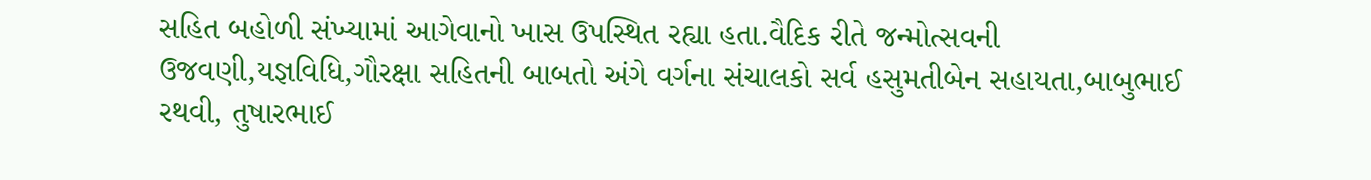સહિત બહોળી સંખ્યામાં આગેવાનો ખાસ ઉપસ્થિત રહ્યા હતા.વૈદિક રીતે જન્મોત્સવની ઉજવણી,યજ્ઞવિધિ,ગૌરક્ષા સહિતની બાબતો અંગે વર્ગના સંચાલકો સર્વ હસુમતીબેન સહાયતા,બાબુભાઈ રથવી, તુષારભાઈ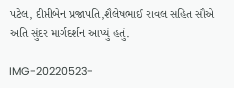પટેલ, દીપ્તીબેન પ્રજાપતિ,શૈલેષભાઈ રાવલ સહિત સૌએ અતિ સુંદર માર્ગદર્શન આપ્યું હતું.

IMG-20220523-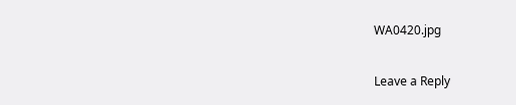WA0420.jpg

Leave a Reply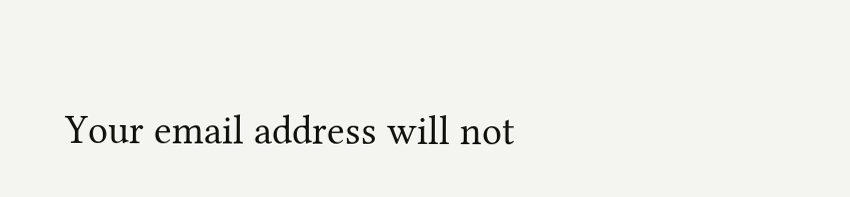Your email address will not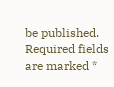be published. Required fields are marked *